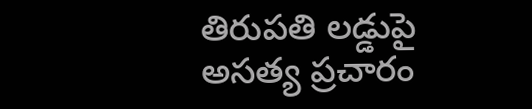తిరుపతి లడ్డుపై అసత్య ప్రచారం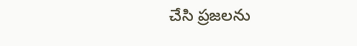చేసి ప్రజలను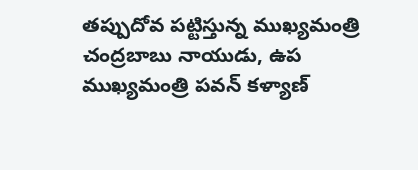తప్పుదోవ పట్టిస్తున్న ముఖ్యమంత్రి చంద్రబాబు నాయుడు, ఉప ముఖ్యమంత్రి పవన్ కళ్యాణ్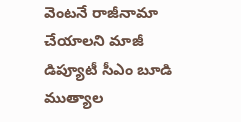వెంటనే రాజీనామా చేయాలని మాజీ డిప్యూటీ సీఎం బూడి ముత్యాల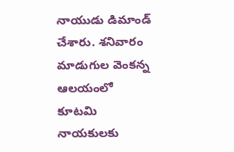నాయుడు డిమాండ్ చేశారు. శనివారం మాడుగుల వెంకన్న ఆలయంలో కూటమి నాయకులకు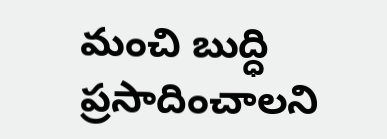మంచి బుద్ధి ప్రసాదించాలని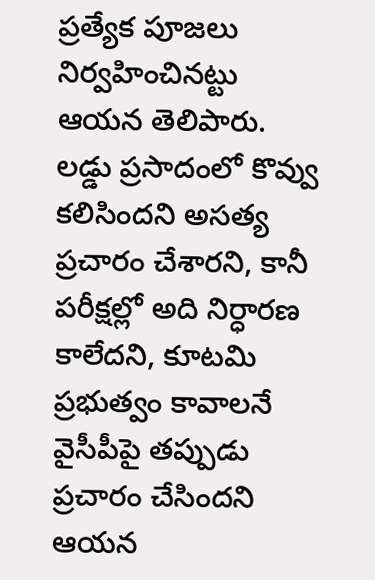ప్రత్యేక పూజలు నిర్వహించినట్టు ఆయన తెలిపారు. లడ్డు ప్రసాదంలో కొవ్వు కలిసిందని అసత్య ప్రచారం చేశారని, కానీ పరీక్షల్లో అది నిర్ధారణ కాలేదని, కూటమి ప్రభుత్వం కావాలనే వైసీపీపై తప్పుడు ప్రచారం చేసిందని ఆయన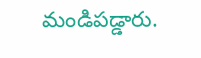మండిపడ్డారు.